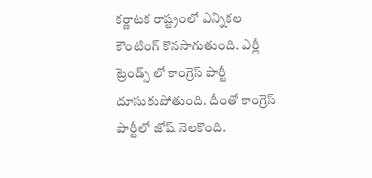కర్ణాటక రాష్ట్రంలో ఎన్నికల కౌంటింగ్ కొనసాగుతుంది. ఎర్లీ ట్రెండ్స్ లో కాంగ్రెస్ పార్టీ దూసుకుపోతుంది. దీంతో కాంగ్రెస్ పార్టీలో జోష్ నెలకొంది.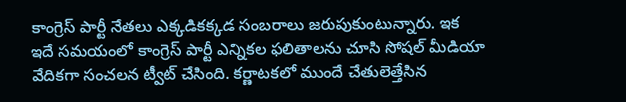కాంగ్రెస్ పార్టీ నేతలు ఎక్కడికక్కడ సంబరాలు జరుపుకుంటున్నారు. ఇక ఇదే సమయంలో కాంగ్రెస్ పార్టీ ఎన్నికల ఫలితాలను చూసి సోషల్ మీడియా వేదికగా సంచలన ట్వీట్ చేసింది. కర్ణాటకలో ముందే చేతులెత్తేసిన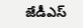జేడీఎస్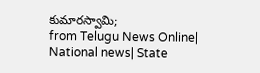కుమారస్వామి;
from Telugu News Online| National news| State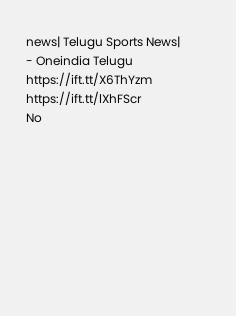news| Telugu Sports News| - Oneindia Telugu https://ift.tt/X6ThYzm
https://ift.tt/lXhFScr
No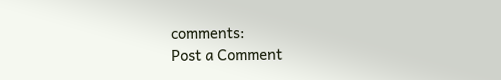comments:
Post a Comment